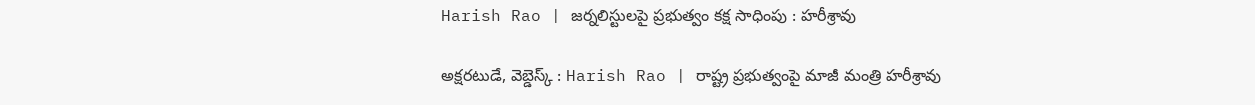Harish Rao | జర్నలిస్టులపై ప్రభుత్వం కక్ష సాధింపు : హరీశ్రావు

అక్షరటుడే, వెబ్డెస్క్ : Harish Rao | రాష్ట్ర ప్రభుత్వంపై మాజీ మంత్రి హరీశ్రావు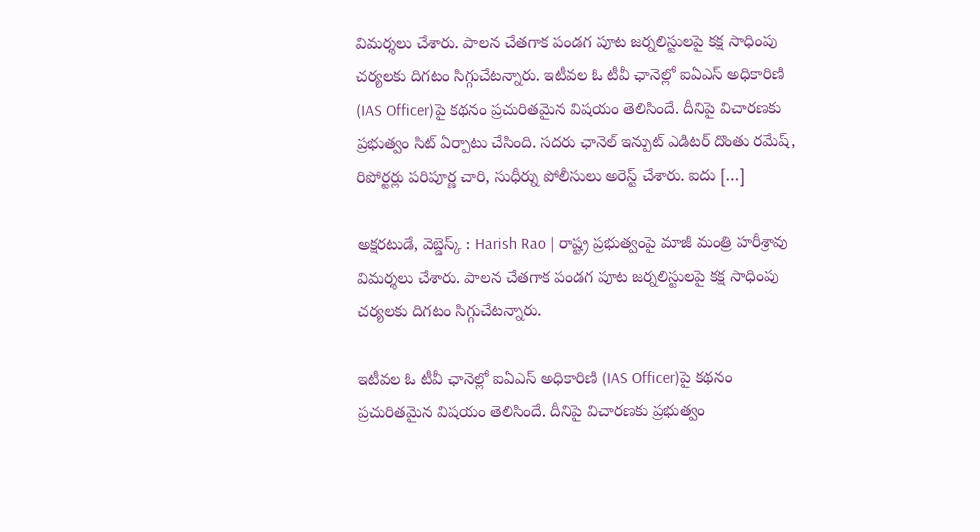విమర్శలు చేశారు. పాలన చేతగాక పండగ పూట జర్నలిస్టులపై కక్ష సాధింపు చర్యలకు దిగటం సిగ్గుచేటన్నారు. ఇటీవల ఓ టీవీ ఛానెల్లో ఐఏఎస్ అధికారిణి (IAS Officer)పై కథనం ప్రచురితమైన విషయం తెలిసిందే. దీనిపై విచారణకు ప్రభుత్వం సిట్ ఏర్పాటు చేసింది. సదరు ఛానెల్ ఇన్పుట్ ఎడిటర్ దొంతు రమేష్, రిపోర్టర్లు పరిపూర్ణ చారి, సుధీర్ను పోలీసులు అరెస్ట్ చేశారు. ఐదు […]

అక్షరటుడే, వెబ్డెస్క్ : Harish Rao | రాష్ట్ర ప్రభుత్వంపై మాజీ మంత్రి హరీశ్రావు విమర్శలు చేశారు. పాలన చేతగాక పండగ పూట జర్నలిస్టులపై కక్ష సాధింపు చర్యలకు దిగటం సిగ్గుచేటన్నారు.

ఇటీవల ఓ టీవీ ఛానెల్లో ఐఏఎస్ అధికారిణి (IAS Officer)పై కథనం ప్రచురితమైన విషయం తెలిసిందే. దీనిపై విచారణకు ప్రభుత్వం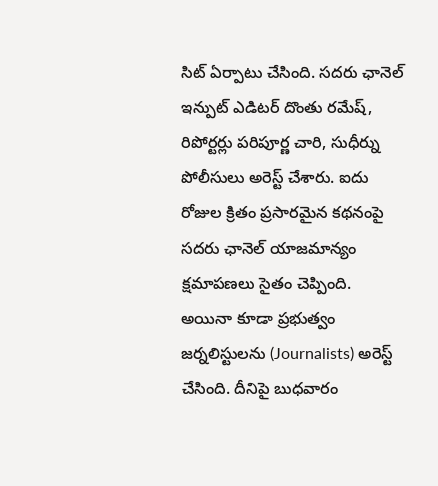సిట్ ఏర్పాటు చేసింది. సదరు ఛానెల్ ఇన్పుట్ ఎడిటర్ దొంతు రమేష్, రిపోర్టర్లు పరిపూర్ణ చారి, సుధీర్ను పోలీసులు అరెస్ట్ చేశారు. ఐదు రోజుల క్రితం ప్రసారమైన కథనంపై సదరు ఛానెల్ యాజమాన్యం క్షమాపణలు సైతం చెప్పింది. అయినా కూడా ప్రభుత్వం జర్నలిస్టులను (Journalists) అరెస్ట్ చేసింది. దీనిపై బుధవారం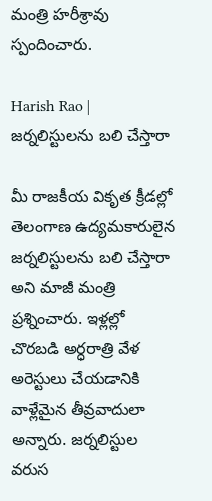మంత్రి హరీశ్రావు స్పందించారు.

Harish Rao | జర్నలిస్టులను బలి చేస్తారా

మీ రాజకీయ వికృత క్రీడల్లో తెలంగాణ ఉద్యమకారులైన జర్నలిస్టులను బలి చేస్తారా అని మాజీ మంత్రి ప్రశ్నించారు. ఇళ్లల్లో చొరబడి అర్ధరాత్రి వేళ అరెస్టులు చేయడానికి వాళ్లేమైన తీవ్రవాదులా అన్నారు. జర్నలిస్టుల వరుస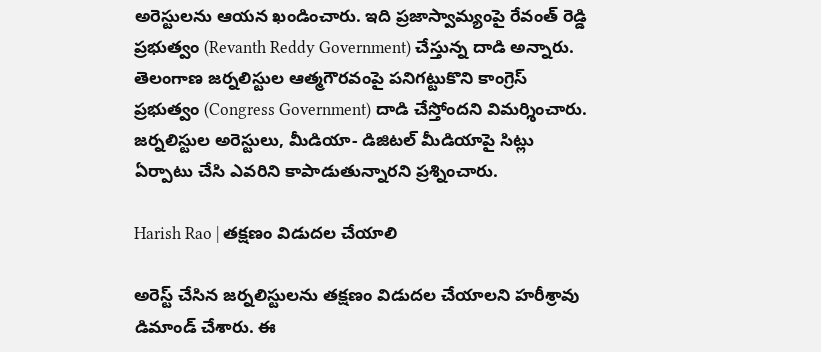అరెస్టులను ఆయన ఖండించారు. ఇది ప్రజాస్వామ్యంపై రేవంత్ రెడ్డి ప్రభుత్వం (Revanth Reddy Government) చేస్తున్న దాడి అన్నారు. తెలంగాణ జర్నలిస్టుల ఆత్మగౌరవంపై పనిగట్టుకొని కాంగ్రెస్ ప్రభుత్వం (Congress Government) దాడి చేస్తోందని విమర్శించారు. జర్నలిస్టుల అరెస్టులు, మీడియా- డిజిటల్ మీడియాపై సిట్లు ఏర్పాటు చేసి ఎవరిని కాపాడుతున్నారని ప్రశ్నించారు.

Harish Rao | తక్షణం విడుదల చేయాలి

అరెస్ట్ చేసిన జర్నలిస్టులను తక్షణం విడుదల చేయాలని హరీశ్రావు డిమాండ్ చేశారు. ఈ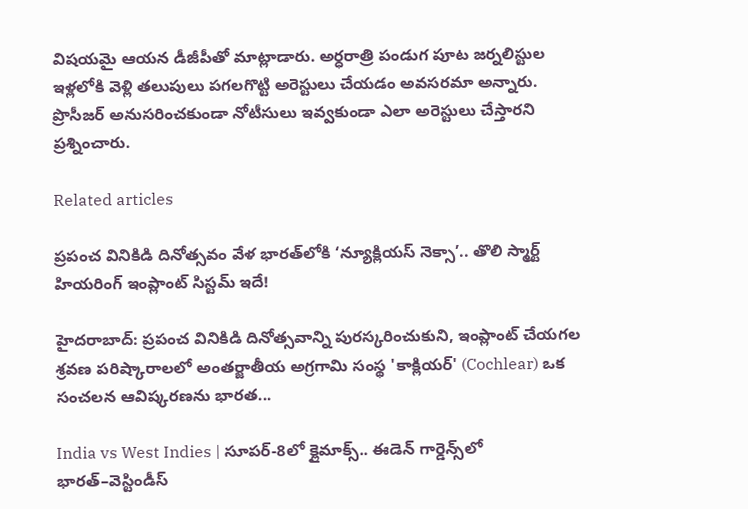విషయమై ఆయన డీజీపీతో మాట్లాడారు. అర్ధరాత్రి పండుగ పూట జర్నలిస్టుల ఇళ్లలోకి వెళ్లి తలుపులు పగలగొట్టి అరెస్టులు చేయడం అవసరమా అన్నారు. ప్రొసీజర్ అనుసరించకుండా నోటీసులు ఇవ్వకుండా ఎలా అరెస్టులు చేస్తారని ప్రశ్నించారు.

Related articles

ప్రపంచ వినికిడి దినోత్సవం వేళ భారత్‌లోకి ‘న్యూక్లియస్ నెక్సా’.. తొలి స్మార్ట్ హియరింగ్ ఇంప్లాంట్ సిస్టమ్ ఇదే!

హైదరాబాద్: ప్రపంచ వినికిడి దినోత్సవాన్ని పురస్కరించుకుని, ఇంప్లాంట్ చేయగల శ్రవణ పరిష్కారాలలో అంతర్జాతీయ అగ్రగామి సంస్థ 'కాక్లియర్' (Cochlear) ఒక సంచలన ఆవిష్కరణను భారత...

India vs West Indies | సూపర్-8లో క్లైమాక్స్.. ఈడెన్ గార్డెన్స్‌లో భారత్–వెస్టిండీస్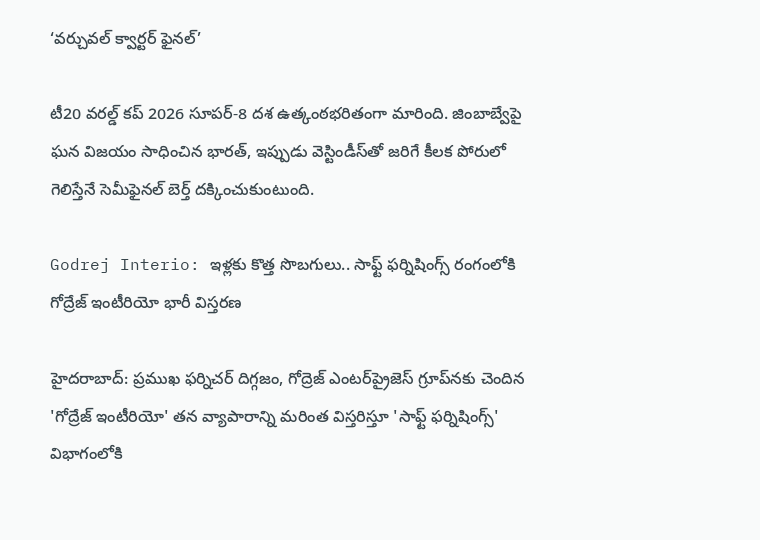‘వర్చువల్ క్వార్టర్ ఫైనల్’

టీ20 వరల్డ్ కప్ 2026 సూపర్-8 దశ ఉత్కంఠభరితంగా మారింది. జింబాబ్వేపై ఘన విజయం సాధించిన భారత్, ఇప్పుడు వెస్టిండీస్‌తో జరిగే కీలక పోరులో గెలిస్తేనే సెమీఫైనల్ బెర్త్ దక్కించుకుంటుంది.

Godrej Interio: ఇళ్లకు కొత్త సొబగులు.. సాఫ్ట్ ఫర్నిషింగ్స్ రంగంలోకి గోద్రేజ్ ఇంటీరియో భారీ విస్తరణ

హైదరాబాద్: ప్రముఖ ఫర్నిచర్ దిగ్గజం, గోద్రెజ్ ఎంటర్‌ప్రైజెస్ గ్రూప్‌నకు చెందిన 'గోద్రేజ్ ఇంటీరియో' తన వ్యాపారాన్ని మరింత విస్తరిస్తూ 'సాఫ్ట్ ఫర్నిషింగ్స్' విభాగంలోకి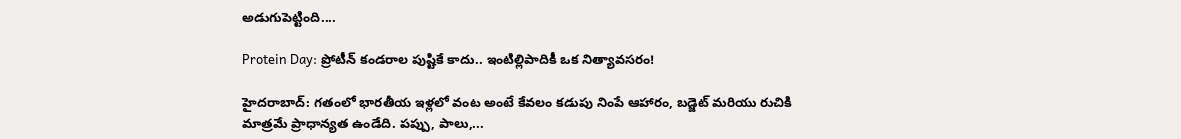అడుగుపెట్టింది....

Protein Day: ప్రోటీన్ కండరాల పుష్టికే కాదు.. ఇంటిల్లిపాదికీ ఒక నిత్యావసరం!

హైదరాబాద్: గతంలో భారతీయ ఇళ్లలో వంట అంటే కేవలం కడుపు నింపే ఆహారం, బడ్జెట్ మరియు రుచికి మాత్రమే ప్రాధాన్యత ఉండేది. పప్పు, పాలు,...